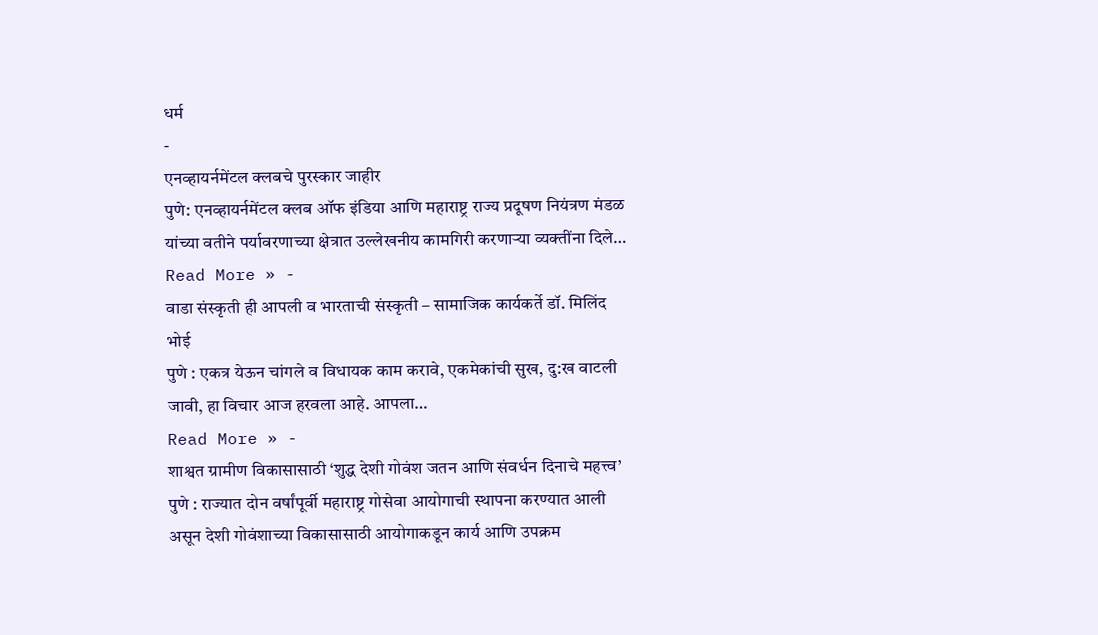धर्म
-
एनव्हायर्नमेंटल क्लबचे पुरस्कार जाहीर
पुणे: एनव्हायर्नमेंटल क्लब ऑफ इंडिया आणि महाराष्ट्र राज्य प्रदूषण नियंत्रण मंडळ यांच्या वतीने पर्यावरणाच्या क्षेत्रात उल्लेखनीय कामगिरी करणाऱ्या व्यक्तींना दिले…
Read More » -
वाडा संस्कृती ही आपली व भारताची संस्कृती – सामाजिक कार्यकर्ते डॉ. मिलिंद भोई
पुणे : एकत्र येऊन चांगले व विधायक काम करावे, एकमेकांची सुख, दु:ख वाटली जावी, हा विचार आज हरवला आहे. आपला…
Read More » -
शाश्वत ग्रामीण विकासासाठी ‘शुद्ध देशी गोवंश जतन आणि संवर्धन दिनाचे महत्त्व’
पुणे : राज्यात दोन वर्षांपूर्वी महाराष्ट्र गोसेवा आयोगाची स्थापना करण्यात आली असून देशी गोवंशाच्या विकासासाठी आयोगाकडून कार्य आणि उपक्रम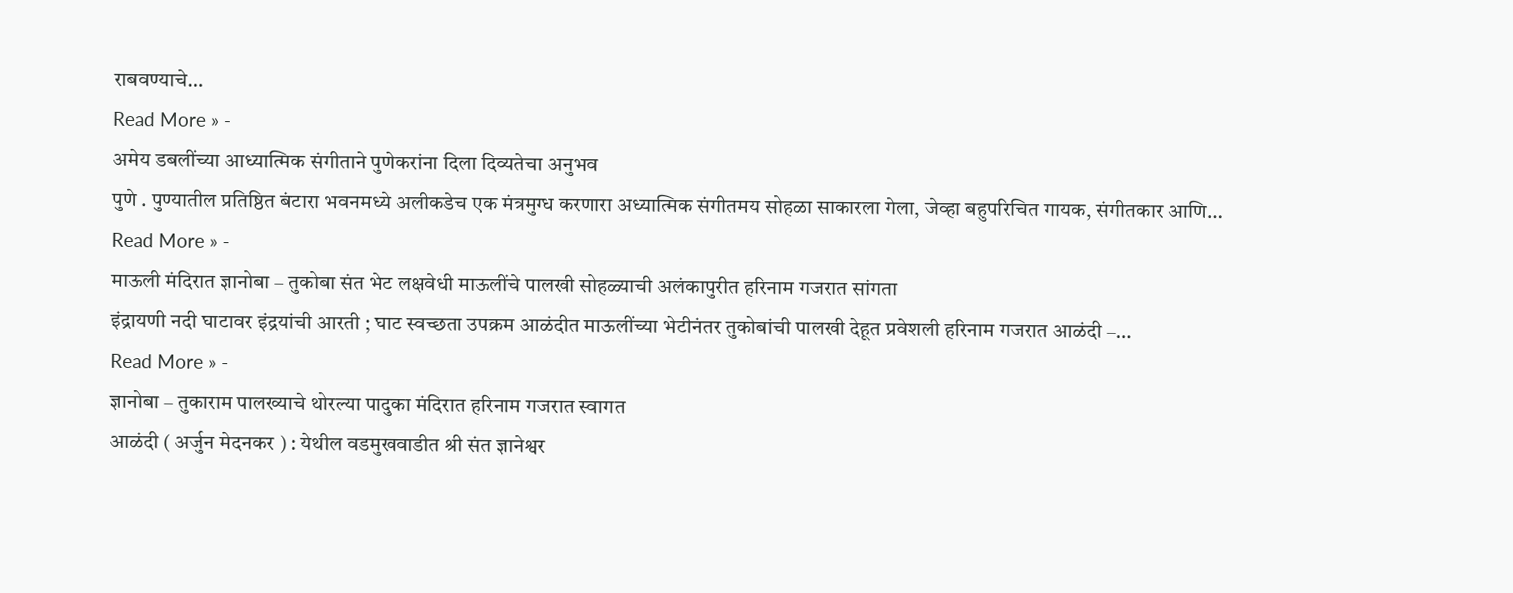राबवण्याचे…
Read More » -
अमेय डबलींच्या आध्यात्मिक संगीताने पुणेकरांना दिला दिव्यतेचा अनुभव
पुणे . पुण्यातील प्रतिष्ठित बंटारा भवनमध्ये अलीकडेच एक मंत्रमुग्ध करणारा अध्यात्मिक संगीतमय सोहळा साकारला गेला, जेव्हा बहुपरिचित गायक, संगीतकार आणि…
Read More » -
माऊली मंदिरात ज्ञानोबा – तुकोबा संत भेट लक्षवेधी माऊलींचे पालखी सोहळ्याची अलंकापुरीत हरिनाम गजरात सांगता
इंद्रायणी नदी घाटावर इंद्रयांची आरती ; घाट स्वच्छता उपक्रम आळंदीत माऊलींच्या भेटीनंतर तुकोबांची पालखी देहूत प्रवेशली हरिनाम गजरात आळंदी –…
Read More » -
ज्ञानोबा – तुकाराम पालख्याचे थोरल्या पादुका मंदिरात हरिनाम गजरात स्वागत
आळंदी ( अर्जुन मेदनकर ) : येथील वडमुखवाडीत श्री संत ज्ञानेश्वर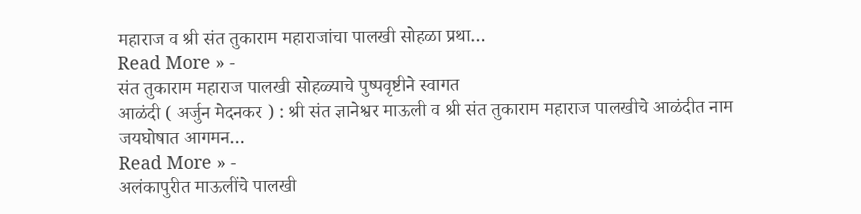महाराज व श्री संत तुकाराम महाराजांचा पालखी सोहळा प्रथा…
Read More » -
संत तुकाराम महाराज पालखी सोहळ्याचे पुष्पवृष्टीने स्वागत
आळंदी ( अर्जुन मेदनकर ) : श्री संत ज्ञानेश्वर माऊली व श्री संत तुकाराम महाराज पालखीचे आळंदीत नाम जयघोषात आगमन…
Read More » -
अलंकापुरीत माऊलींचे पालखी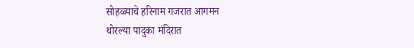सोहळ्याचे हरिनाम गजरात आगमन
थोरल्या पादुका मंदिरात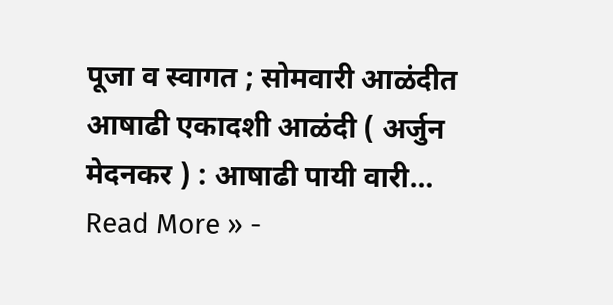पूजा व स्वागत ; सोमवारी आळंदीत आषाढी एकादशी आळंदी ( अर्जुन मेदनकर ) : आषाढी पायी वारी…
Read More » -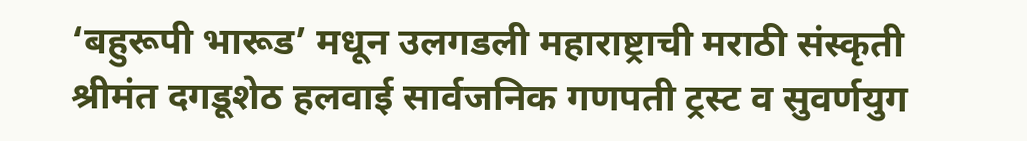‘बहुरूपी भारूड’ मधून उलगडली महाराष्ट्राची मराठी संस्कृती
श्रीमंत दगडूशेठ हलवाई सार्वजनिक गणपती ट्रस्ट व सुवर्णयुग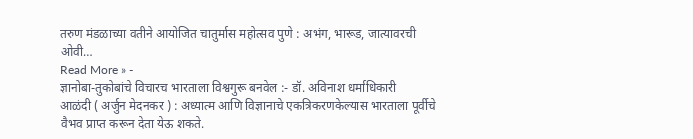तरुण मंडळाच्या वतीने आयोजित चातुर्मास महोत्सव पुणे : अभंग, भारूड, जात्यावरची ओवी…
Read More » -
ज्ञानोबा-तुकोबांचे विचारच भारताला विश्वगुरू बनवेल :- डॉ. अविनाश धर्माधिकारी
आळंदी ( अर्जुन मेदनकर ) : अध्यात्म आणि विज्ञानाचे एकत्रिकरणकेल्यास भारताला पूर्वीचे वैभव प्राप्त करून देता येऊ शकते.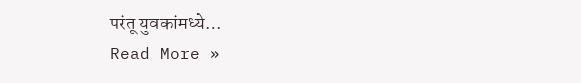परंतू युवकांमध्ये…
Read More »